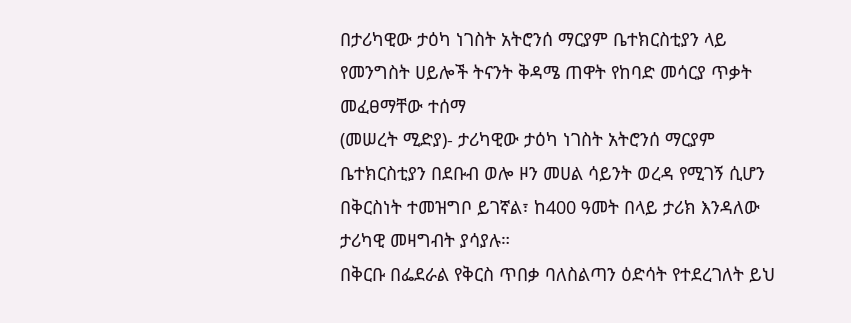በታሪካዊው ታዕካ ነገስት አትሮንሰ ማርያም ቤተክርስቲያን ላይ የመንግስት ሀይሎች ትናንት ቅዳሜ ጠዋት የከባድ መሳርያ ጥቃት መፈፀማቸው ተሰማ
(መሠረት ሚድያ)- ታሪካዊው ታዕካ ነገስት አትሮንሰ ማርያም ቤተክርስቲያን በደቡብ ወሎ ዞን መሀል ሳይንት ወረዳ የሚገኝ ሲሆን በቅርስነት ተመዝግቦ ይገኛል፣ ከ400 ዓመት በላይ ታሪክ እንዳለው ታሪካዊ መዛግብት ያሳያሉ።
በቅርቡ በፌደራል የቅርስ ጥበቃ ባለስልጣን ዕድሳት የተደረገለት ይህ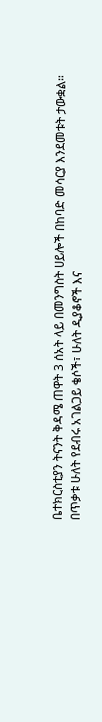ቤተክርስቲያን ትናንት ቅዳሜ ጠዋት 3 ሰአት ላይ በመንግስት ሀይሎች በከባድ መሳርያ እንደመቱት ታውቋል።
በጥቃቱ ሁለት የደብሩ አገልጋይ ቄሶች፣ ሁለት ዲያቆኖች እና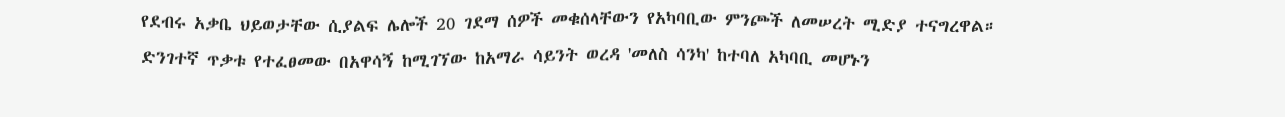የደብሩ አቃቤ ህይወታቸው ሲያልፍ ሌሎች 20 ገደማ ሰዎች መቁሰላቸውን የአካባቢው ምንጮች ለመሠረት ሚድያ ተናግረዋል።
ድንገተኛ ጥቃቱ የተፈፀመው በአዋሳኝ ከሚገኘው ከአማራ ሳይንት ወረዳ 'መለስ ሳንካ' ከተባለ አካባቢ መሆኑን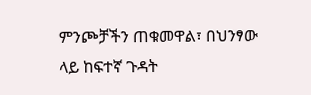ምንጮቻችን ጠቁመዋል፣ በህንፃው ላይ ከፍተኛ ጉዳት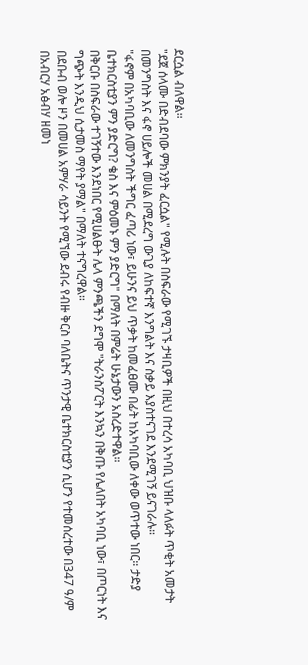ደርሷል ብለዋል።
"ደጀ ሰላሙ በድብደባው ምክንያት ፈርሷል" የሚሉት በስፍራው የሚገኙ ታዛቢዎች በዚህ በተረሳ አካባቢ ህዝቡ ላለፉት ጥቂት አመታት በመንግስት እና ፋኖ ሀይሎች መሀል በሚደረግ ውጊያ ለከፍተኛ እንግልት እና ስቃይ እያስተናገደ እንደሚገኝ ይናገራሉ።
"ፋኖም በአካባቢው ለመንግስት ችግር ፈጣሪ ነው፣ ይሁንና ይህ ጥቃት ከመፈፀሙ በፊት ከአካባቢው ለቀው ወጥተው ነበር። ታድያ ቤተክርስቲያን ምን ያድርግ? ቄስ እና ምዕመኑ ምን ያድርግ" በማለት በምሬት ሁኔታውን አስረድተዋል።
በቅርቡ በስፍራው ተገኝተው እንደነበር የሚሀልፁት ሌላ ምንጫችን ደግሞ "ትራንስፖርት እንኳን በቅጡ የሌለበት አካባቢ ነው፣ በጦርነት እና ግጭት እንዲህ ሲታመስ ማየት ያማል" በማለት ተናግረዋል።
በደቡብ ወሎ ዞን በመሀል አምሃራ ሳይንት የሚኘው ደብሩ የብዙ ቅርስ ባለቤትና ጥንታዊ ቤተክርስቲያን ሲሆን የተመሰረተው በ347 ዓ/ም በአብርሃ አፅብሃ ዘመነ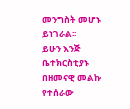መንግስት መሆኑ ይነገራል፡፡
ይሁን እንጅ ቤተክርስቲያኑ በዘመናዊ መልኩ የተሰራው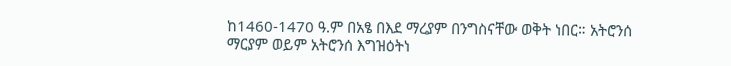ከ1460-1470 ዓ.ም በአፄ በእደ ማረያም በንግስናቸው ወቅት ነበር። አትሮንሰ ማርያም ወይም አትሮንሰ እግዝዕትነ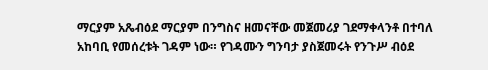ማርያም አጼብዕደ ማርያም በንግስና ዘመናቸው መጀመሪያ ገደማቀላንቶ በተባለ አከባቢ የመሰረቱት ገዳም ነው። የገዳሙን ግንባታ ያስጀመሩት የንጉሥ ብዕደ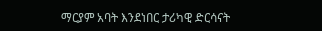ማርያም አባት እንደነበር ታሪካዊ ድርሳናት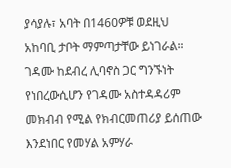ያሳያሉ፣ አባት በ1460ዎቹ ወደዚህ አከባቢ ታቦት ማምጣታቸው ይነገራል።
ገዳሙ ከደብረ ሊባኖስ ጋር ግንኙነት የነበረውሲሆን የገዳሙ አስተዳዳሪም መክብብ የሚል የክብርመጠሪያ ይሰጠው እንደነበር የመሃል አምሃራ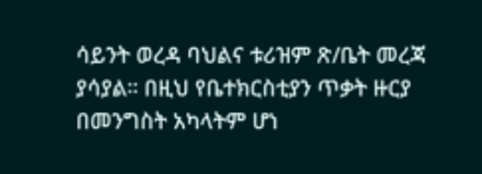ሳይንት ወረዳ ባህልና ቱሪዝም ጽ/ቤት መረጃ ያሳያል። በዚህ የቤተክርስቲያን ጥቃት ዙርያ በመንግስት አካላትም ሆነ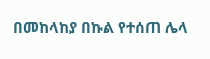በመከላከያ በኩል የተሰጠ ሌላ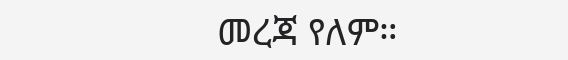መረጃ የለም።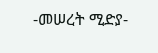-መሠረት ሚድያ-